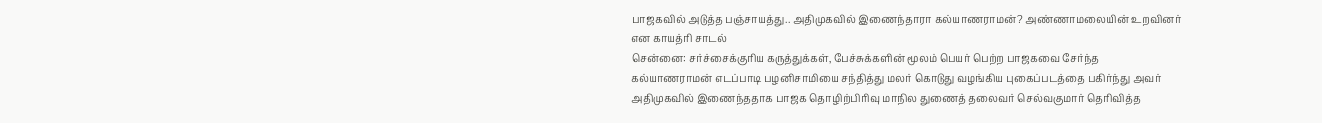பாஜகவில் அடுத்த பஞ்சாயத்து.. அதிமுகவில் இணைந்தாரா கல்யாணராமன்? அண்ணாமலையின் உறவினர் என காயத்ரி சாடல்
சென்னை: சர்ச்சைக்குரிய கருத்துக்கள், பேச்சுக்களின் மூலம் பெயர் பெற்ற பாஜகவை சேர்ந்த கல்யாணராமன் எடப்பாடி பழனிசாமியை சந்தித்து மலர் கொடுது வழங்கிய புகைப்படத்தை பகிர்ந்து அவர் அதிமுகவில் இணைந்ததாக பாஜக தொழிற்பிரிவு மாநில துணைத் தலைவர் செல்வகுமார் தெரிவித்த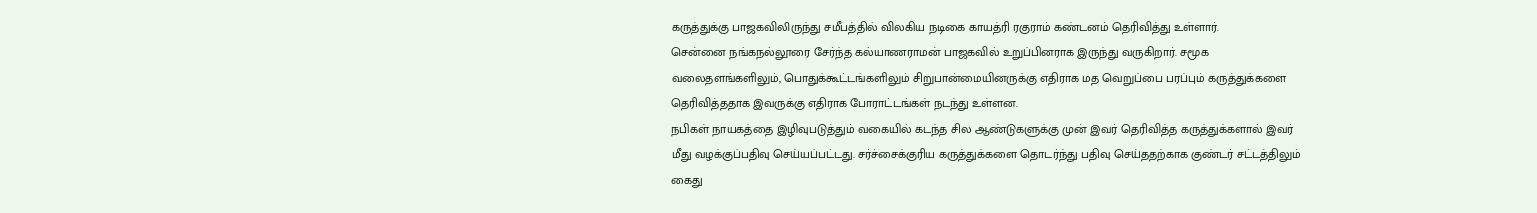கருத்துக்கு பாஜகவிலிருந்து சமீபத்தில் விலகிய நடிகை காயத்ரி ரகுராம் கண்டனம் தெரிவித்து உள்ளார்.
சென்னை நங்கநல்லூரை சேர்ந்த கல்யாணராமன் பாஜகவில் உறுப்பினராக இருந்து வருகிறார். சமூக வலைதளங்களிலும், பொதுக்கூட்டங்களிலும் சிறுபான்மையினருக்கு எதிராக மத வெறுப்பை பரப்பும் கருத்துக்களை தெரிவித்ததாக இவருக்கு எதிராக போராட்டங்கள் நடந்து உள்ளன.
நபிகள் நாயகத்தை இழிவுபடுத்தும் வகையில் கடந்த சில ஆண்டுகளுக்கு முன் இவர் தெரிவித்த கருத்துக்களால் இவர் மீது வழக்குப்பதிவு செய்யப்பட்டது. சர்ச்சைக்குரிய கருத்துக்களை தொடர்ந்து பதிவு செய்ததற்காக குண்டர் சட்டத்திலும் கைது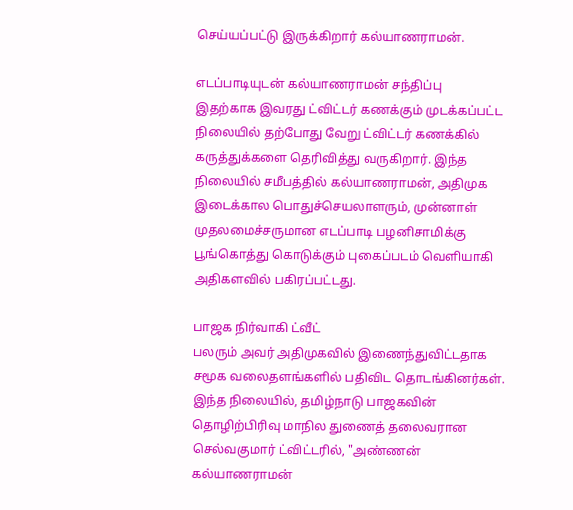செய்யப்பட்டு இருக்கிறார் கல்யாணராமன்.

எடப்பாடியுடன் கல்யாணராமன் சந்திப்பு
இதற்காக இவரது ட்விட்டர் கணக்கும் முடக்கப்பட்ட நிலையில் தற்போது வேறு ட்விட்டர் கணக்கில் கருத்துக்களை தெரிவித்து வருகிறார். இந்த நிலையில் சமீபத்தில் கல்யாணராமன், அதிமுக இடைக்கால பொதுச்செயலாளரும், முன்னாள் முதலமைச்சருமான எடப்பாடி பழனிசாமிக்கு பூங்கொத்து கொடுக்கும் புகைப்படம் வெளியாகி அதிகளவில் பகிரப்பட்டது.

பாஜக நிர்வாகி ட்வீட்
பலரும் அவர் அதிமுகவில் இணைந்துவிட்டதாக சமூக வலைதளங்களில் பதிவிட தொடங்கினர்கள். இந்த நிலையில், தமிழ்நாடு பாஜகவின் தொழிற்பிரிவு மாநில துணைத் தலைவரான செல்வகுமார் ட்விட்டரில், "அண்ணன் கல்யாணராமன்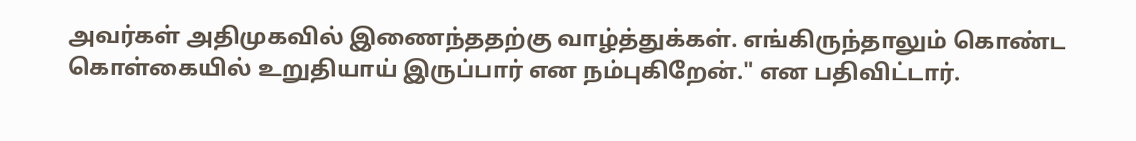அவர்கள் அதிமுகவில் இணைந்ததற்கு வாழ்த்துக்கள். எங்கிருந்தாலும் கொண்ட கொள்கையில் உறுதியாய் இருப்பார் என நம்புகிறேன்." என பதிவிட்டார்.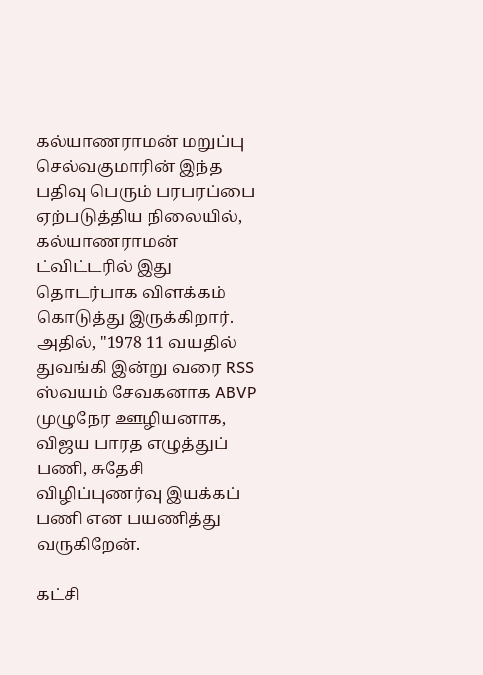கல்யாணராமன் மறுப்பு
செல்வகுமாரின் இந்த பதிவு பெரும் பரபரப்பை ஏற்படுத்திய நிலையில், கல்யாணராமன் ட்விட்டரில் இது தொடர்பாக விளக்கம் கொடுத்து இருக்கிறார். அதில், "1978 11 வயதில் துவங்கி இன்று வரை RSS ஸ்வயம் சேவகனாக ABVP முழுநேர ஊழியனாக, விஜய பாரத எழுத்துப் பணி, சுதேசி விழிப்புணர்வு இயக்கப் பணி என பயணித்து வருகிறேன்.

கட்சி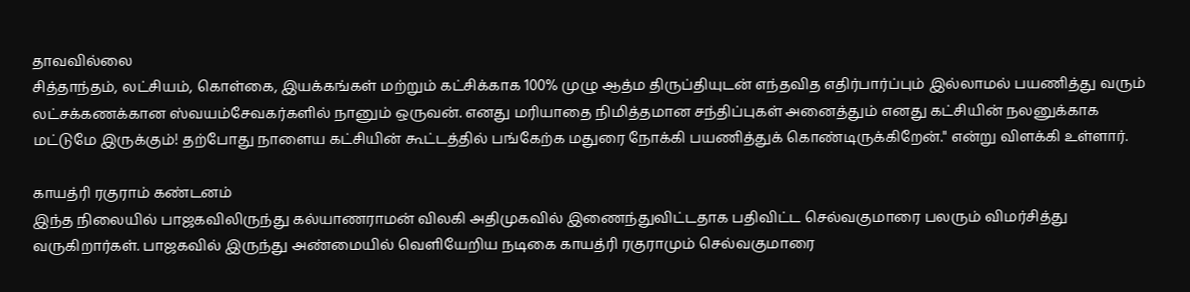தாவவில்லை
சித்தாந்தம், லட்சியம், கொள்கை, இயக்கங்கள் மற்றும் கட்சிக்காக 100% முழு ஆத்ம திருப்தியுடன் எந்தவித எதிர்பார்ப்பும் இல்லாமல் பயணித்து வரும் லட்சக்கணக்கான ஸ்வயம்சேவகர்களில் நானும் ஒருவன். எனது மரியாதை நிமித்தமான சந்திப்புகள் அனைத்தும் எனது கட்சியின் நலனுக்காக மட்டுமே இருக்கும்! தற்போது நாளைய கட்சியின் கூட்டத்தில் பங்கேற்க மதுரை நோக்கி பயணித்துக் கொண்டிருக்கிறேன்." என்று விளக்கி உள்ளார்.

காயத்ரி ரகுராம் கண்டனம்
இந்த நிலையில் பாஜகவிலிருந்து கல்யாணராமன் விலகி அதிமுகவில் இணைந்துவிட்டதாக பதிவிட்ட செல்வகுமாரை பலரும் விமர்சித்து வருகிறார்கள். பாஜகவில் இருந்து அண்மையில் வெளியேறிய நடிகை காயத்ரி ரகுராமும் செல்வகுமாரை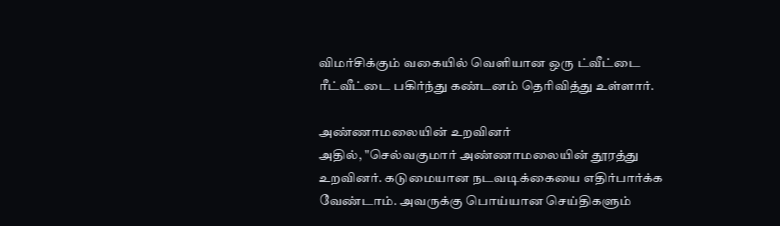விமர்சிக்கும் வகையில் வெளியான ஒரு ட்வீட்டை ரீட்வீட்டை பகிர்ந்து கண்டனம் தெரிவித்து உள்ளார்.

அண்ணாமலையின் உறவினர்
அதில், "செல்வகுமார் அண்ணாமலையின் தூரத்து உறவினர். கடுமையான நடவடிக்கையை எதிர்பார்க்க வேண்டாம். அவருக்கு பொய்யான செய்திகளும்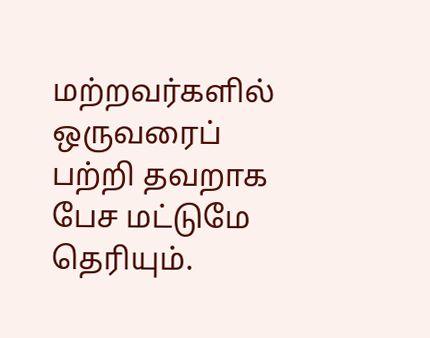மற்றவர்களில் ஒருவரைப் பற்றி தவறாக பேச மட்டுமே தெரியும்.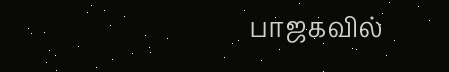பாஜகவில்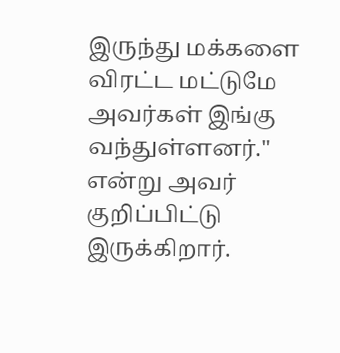இருந்து மக்களை விரட்ட மட்டுமே அவர்கள் இங்கு வந்துள்ளனர்." என்று அவர் குறிப்பிட்டு இருக்கிறார்.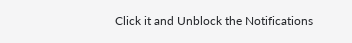Click it and Unblock the Notifications